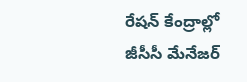రేషన్ కేంద్రాల్లో జీసీసీ మేనేజర్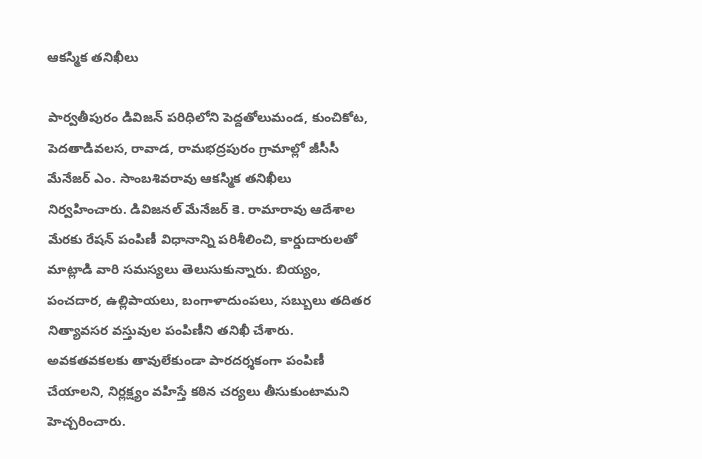ఆకస్మిక తనిఖీలు

పార్వతీపురం డివిజన్ పరిధిలోని పెద్దతోలుమండ, కుంచికోట, పెదతాడివలస, రావాడ, రామభద్రపురం గ్రామాల్లో జీసీసీ మేనేజర్ ఎం. సాంబశివరావు ఆకస్మిక తనిఖీలు నిర్వహించారు. డివిజనల్ మేనేజర్ కె. రామారావు ఆదేశాల మేరకు రేషన్ పంపిణీ విధానాన్ని పరిశీలించి, కార్డుదారులతో మాట్లాడి వారి సమస్యలు తెలుసుకున్నారు. బియ్యం, పంచదార, ఉల్లిపాయలు, బంగాళాదుంపలు, సబ్బులు తదితర నిత్యావసర వస్తువుల పంపిణీని తనిఖీ చేశారు. అవకతవకలకు తావులేకుండా పారదర్శకంగా పంపిణీ చేయాలని, నిర్లక్ష్యం వహిస్తే కఠిన చర్యలు తీసుకుంటామని హెచ్చరించారు.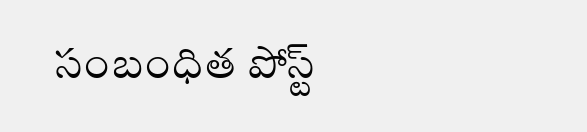సంబంధిత పోస్ట్